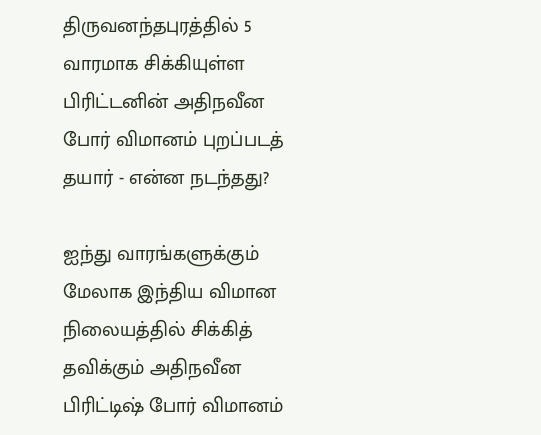திருவனந்தபுரத்தில் 5 வாரமாக சிக்கியுள்ள பிரிட்டனின் அதிநவீன போர் விமானம் புறப்படத் தயார் - என்ன நடந்தது?

ஐந்து வாரங்களுக்கும் மேலாக இந்திய விமான நிலையத்தில் சிக்கித் தவிக்கும் அதிநவீன பிரிட்டிஷ் போர் விமானம்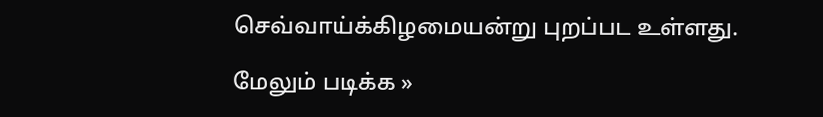செவ்வாய்க்கிழமையன்று புறப்பட உள்ளது.

மேலும் படிக்க »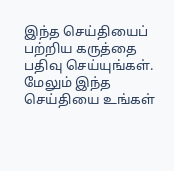இந்த செய்தியைப் பற்றிய கருத்தை பதிவு செய்யுங்கள். மேலும் இந்த செய்தியை உங்கள்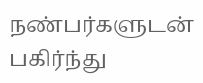நண்பர்களுடன் பகிர்ந்து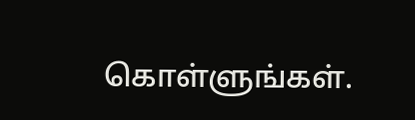கொள்ளுங்கள்.